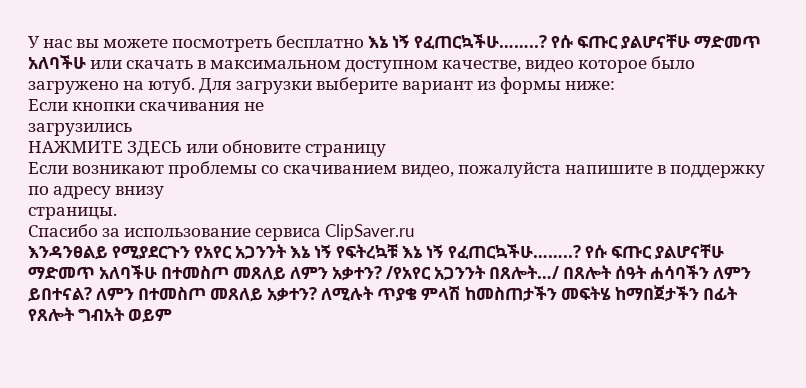У нас вы можете посмотреть бесплатно እኔ ነኝ የፈጠርኳችሁ……..? የሱ ፍጡር ያልሆናቸሁ ማድመጥ አለባችሁ или скачать в максимальном доступном качестве, видео которое было загружено на ютуб. Для загрузки выберите вариант из формы ниже:
Если кнопки скачивания не
загрузились
НАЖМИТЕ ЗДЕСЬ или обновите страницу
Если возникают проблемы со скачиванием видео, пожалуйста напишите в поддержку по адресу внизу
страницы.
Спасибо за использование сервиса ClipSaver.ru
እንዳንፀልይ የሚያደርጉን የአየር አጋንንት እኔ ነኝ የፍትረኳቹ እኔ ነኝ የፈጠርኳችሁ……..? የሱ ፍጡር ያልሆናቸሁ ማድመጥ አለባችሁ በተመስጦ መጸለይ ለምን አቃተን? /የአየር አጋንንት በጸሎት…/ በጸሎት ሰዓት ሐሳባችን ለምን ይበተናል? ለምን በተመስጦ መጸለይ አቃተን? ለሚሉት ጥያቄ ምላሽ ከመስጠታችን መፍትሄ ከማበጀታችን በፊት የጸሎት ግብአት ወይም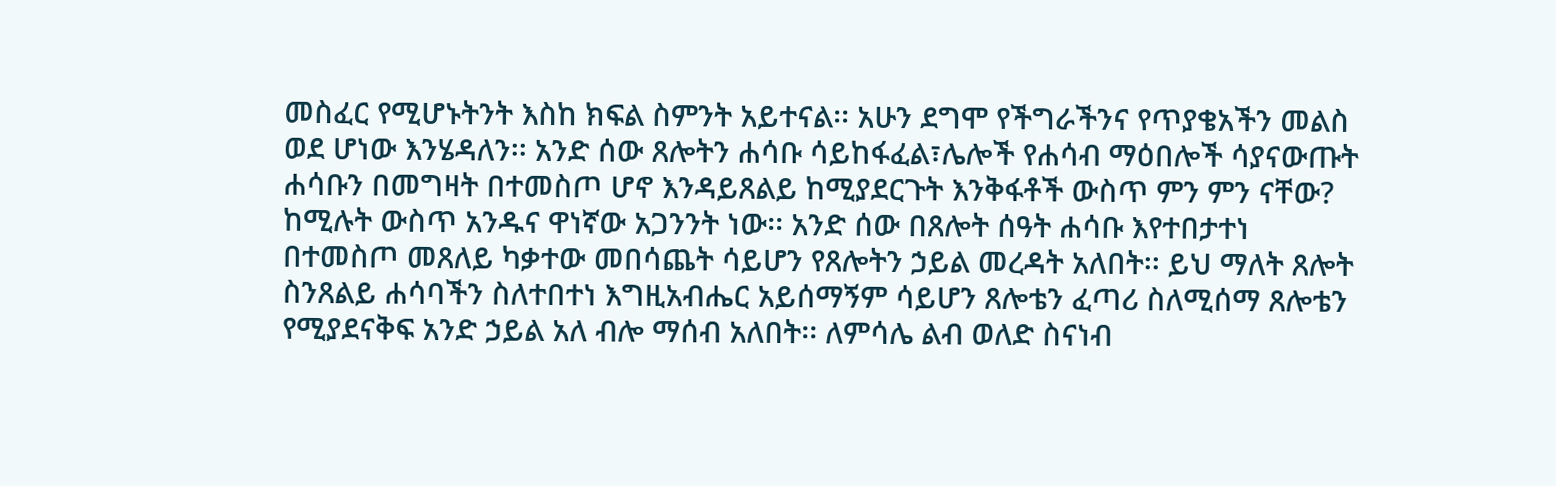መስፈር የሚሆኑትንት እስከ ክፍል ስምንት አይተናል፡፡ አሁን ደግሞ የችግራችንና የጥያቄአችን መልስ ወደ ሆነው እንሄዳለን፡፡ አንድ ሰው ጸሎትን ሐሳቡ ሳይከፋፈል፣ሌሎች የሐሳብ ማዕበሎች ሳያናውጡት ሐሳቡን በመግዛት በተመስጦ ሆኖ እንዳይጸልይ ከሚያደርጉት እንቅፋቶች ውስጥ ምን ምን ናቸው? ከሚሉት ውስጥ አንዱና ዋነኛው አጋንንት ነው፡፡ አንድ ሰው በጸሎት ሰዓት ሐሳቡ እየተበታተነ በተመስጦ መጸለይ ካቃተው መበሳጨት ሳይሆን የጸሎትን ኃይል መረዳት አለበት፡፡ ይህ ማለት ጸሎት ስንጸልይ ሐሳባችን ስለተበተነ እግዚአብሔር አይሰማኝም ሳይሆን ጸሎቴን ፈጣሪ ስለሚሰማ ጸሎቴን የሚያደናቅፍ አንድ ኃይል አለ ብሎ ማሰብ አለበት፡፡ ለምሳሌ ልብ ወለድ ስናነብ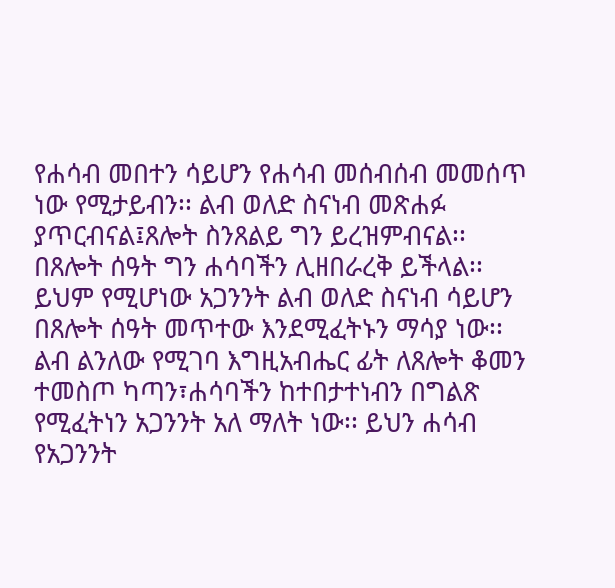የሐሳብ መበተን ሳይሆን የሐሳብ መሰብሰብ መመሰጥ ነው የሚታይብን፡፡ ልብ ወለድ ስናነብ መጽሐፉ ያጥርብናል፤ጸሎት ስንጸልይ ግን ይረዝምብናል፡፡ በጸሎት ሰዓት ግን ሐሳባችን ሊዘበራረቅ ይችላል፡፡ ይህም የሚሆነው አጋንንት ልብ ወለድ ስናነብ ሳይሆን በጸሎት ሰዓት መጥተው እንደሚፈትኑን ማሳያ ነው፡፡ ልብ ልንለው የሚገባ እግዚአብሔር ፊት ለጸሎት ቆመን ተመስጦ ካጣን፣ሐሳባችን ከተበታተነብን በግልጽ የሚፈትነን አጋንንት አለ ማለት ነው፡፡ ይህን ሐሳብ የአጋንንት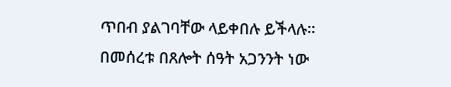ጥበብ ያልገባቸው ላይቀበሉ ይችላሉ፡፡ በመሰረቱ በጸሎት ሰዓት አጋንንት ነው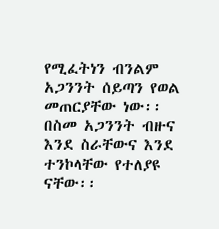የሚፈትነን ብንልም አጋንንት ሰይጣን የወል መጠርያቸው ነው፡፡ በስመ አጋንንት ብዙና እንደ ስራቸውና እንደ ተንኮላቸው የተለያዩ ናቸው፡፡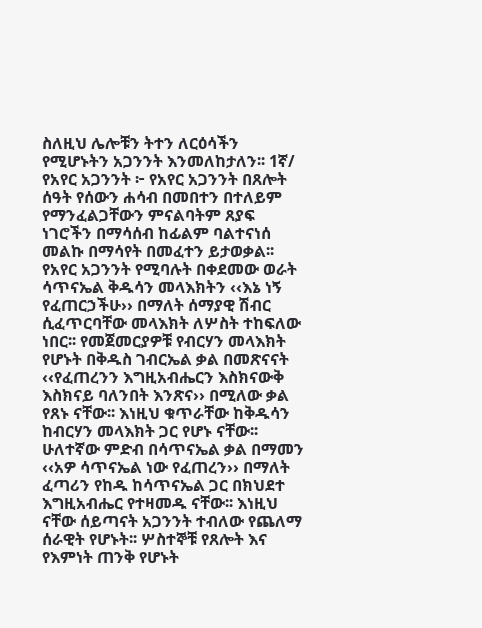ስለዚህ ሌሎቹን ትተን ለርዕሳችን የሚሆኑትን አጋንንት እንመለከታለን፡፡ 1ኛ/ የአየር አጋንንት ፦ የአየር አጋንንት በጸሎት ሰዓት የሰውን ሐሳብ በመበተን በተለይም የማንፈልጋቸውን ምናልባትም ጸያፍ ነገሮችን በማሳሰብ ከፊልም ባልተናነሰ መልኩ በማሳየት በመፈተን ይታወቃል፡፡ የአየር አጋንንት የሚባሉት በቀደመው ወራት ሳጥናኤል ቅዱሳን መላእክትን ‹‹እኔ ነኝ የፈጠርኃችሁ›› በማለት ሰማያዊ ሽብር ሲፈጥርባቸው መላእክት ለሦስት ተከፍለው ነበር፡፡ የመጀመርያዎቹ የብርሃን መላእክት የሆኑት በቅዱስ ገብርኤል ቃል በመጽናናት ‹‹የፈጠረንን እግዚአብሔርን እስክናውቅ እስክናይ ባለንበት እንጽና›› በሚለው ቃል የጸኑ ናቸው፡፡ እነዚህ ቁጥራቸው ከቅዱሳን ከብርሃን መላእክት ጋር የሆኑ ናቸው፡፡ ሁለተኛው ምድብ በሳጥናኤል ቃል በማመን ‹‹አዎ ሳጥናኤል ነው የፈጠረን›› በማለት ፈጣሪን የከዱ ከሳጥናኤል ጋር በክህደተ እግዚአብሔር የተዛመዱ ናቸው፡፡ እነዚህ ናቸው ሰይጣናት አጋንንት ተብለው የጨለማ ሰራዊት የሆኑት፡፡ ሦስተኞቹ የጸሎት እና የእምነት ጠንቅ የሆኑት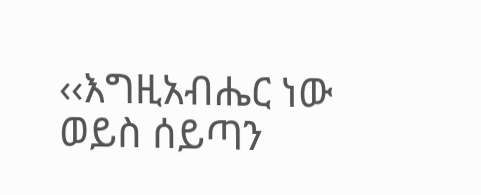‹‹እግዚአብሔር ነው ወይስ ሰይጣን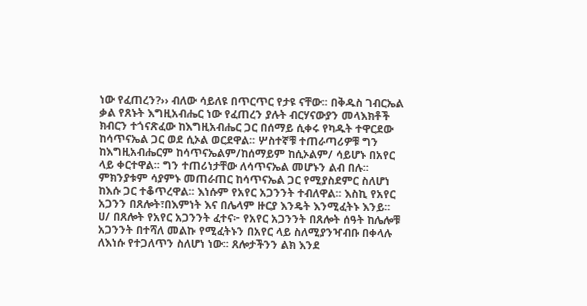ነው የፈጠረን?›› ብለው ሳይለዩ በጥርጥር የታዩ ናቸው፡፡ በቅዱስ ገብርኤል ቃል የጸኑት እግዚአብሔር ነው የፈጠረን ያሉት ብርሃናውያን መላእክቶች ክብርን ተጎናጽፈው ከእግዚአብሔር ጋር በሰማይ ሲቀሩ የካዱት ተዋርደው ከሳጥናኤል ጋር ወደ ሲኦል ወርደዋል፡፡ ሦስተኛቹ ተጠራጣሪዎቹ ግን ከእግዚአብሔርም ከሳጥናኤልም/ከሰማይም ከሲኦልም/ ሳይሆኑ በአየር ላይ ቀርተዋል፡፡ ግን ተጠሪነታቸው ለሳጥናኤል መሆኑን ልብ በሉ፡፡ ምክንያቱም ሳያምኑ መጠራጠር ከሳጥናኤል ጋር የሚያስደምር ስለሆነ ከእሱ ጋር ተቆጥረዋል፡፡ እነሱም የአየር አጋንንት ተብለዋል፡፡ እስኪ የአየር አጋንን በጸሎት፣በእምነት እና በሌላም ዙርያ እንዴት እንሚፈትኑ እንይ፡፡ ሀ/ በጸሎት የአየር አጋንንት ፈተና፦ የአየር አጋንንት በጸሎት ሰዓት ከሌሎቹ አጋንንት በተሻለ መልኩ የሚፈትኑን በአየር ላይ ስለሚያንዣብቡ በቀላሉ ለእነሱ የተጋለጥን ስለሆነ ነው፡፡ ጸሎታችንን ልክ እንደ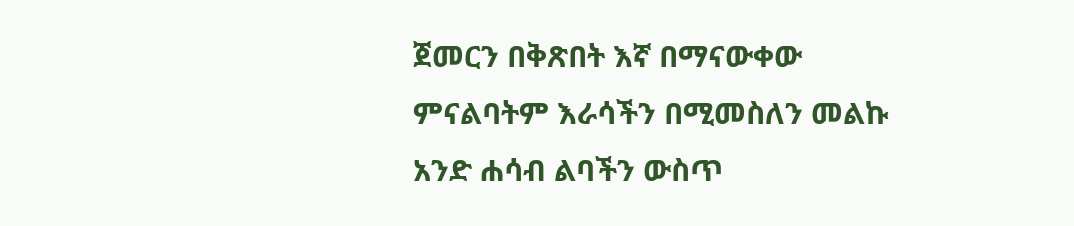ጀመርን በቅጽበት እኛ በማናውቀው ምናልባትም እራሳችን በሚመስለን መልኩ አንድ ሐሳብ ልባችን ውስጥ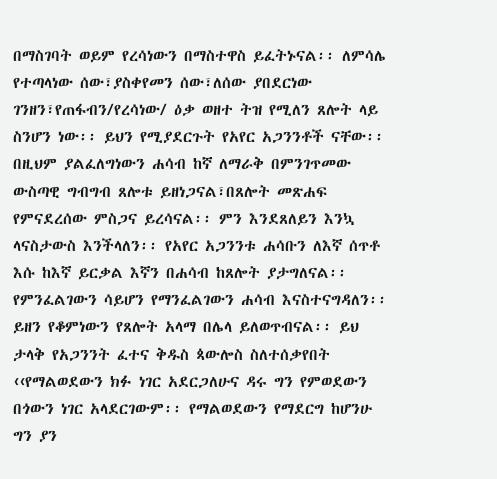በማስገባት ወይም የረሳነውን በማስተዋስ ይፈትኑናል፡፡ ለምሳሌ የተጣላነው ሰው፣ያስቀየመን ሰው፣ለሰው ያበደርነው ገንዘን፣የጠፋብን/የረሳነው/ ዕቃ ወዘተ ትዝ የሚለን ጸሎት ላይ ስንሆን ነው፡፡ ይህን የሚያደርጉት የአየር አጋንንቶች ናቸው፡፡ በዚህም ያልፈለግነውን ሐሳብ ከኛ ለማራቅ በምንገጥመው ውስጣዊ ግብግብ ጸሎቱ ይዘነጋናል፣በጸሎት መጽሐፍ የምናደረሰው ምስጋና ይረሳናል፡፡ ምን እንደጸለይን እንኳ ላናስታውስ እንችላለን፡፡ የአየር አጋንንቱ ሐሳቡን ለእኛ ሰጥቶ እሱ ከእኛ ይርቃል እኛን በሐሳብ ከጸሎት ያታግለናል፡፡ የምንፈልገውን ሳይሆን የማንፈልገውን ሐሳብ እናስተናግዳለን፡፡ ይዘን የቆምነውን የጸሎት አላማ በሌላ ይለወጥብናል፡፡ ይህ ታላቅ የአጋንንት ፈተና ቅዱስ ጳውሎስ ስለተሰቃየበት ‹‹የማልወደውን ክፉ ነገር አደርጋለሁና ዳሩ ግን የምወደውን በጎውን ነገር አላደርገውም፡፡ የማልወደውን የማደርግ ከሆንሁ ግን ያን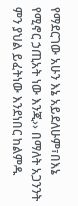የማደርገው አሁን እኔ አይደለሁም፣በእኔ የሚኖር ኃጢአት ነው እንጂ›› በማለት አጋንንት ምን ያህል ይፈትነው እንደነበር ከልምዱ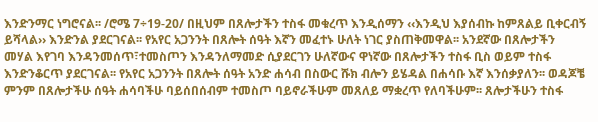እንድንማር ነግሮናል፡፡ /ሮሜ 7÷19-20/ በዚህም በጸሎታችን ተስፋ መቁረጥ እንዲሰማን ‹‹እንዲህ እያሰብኩ ከምጸልይ ቢቀርብኝ ይሻላል›› እንድንል ያደርገናል፡፡ የአየር አጋንንት በጸሎት ሰዓት እኛን መፈተኑ ሁለት ነገር ያስጠቅመዋል፡፡ አንደኛው በጸሎታችን መሃል እየገባ እንዳንመሰጥ፣ተመስጦን እንዳንለማመድ ሲያደርገን ሁለኛውና ዋነኛው በጸሎታችን ተስፋ ቢስ ወይም ተስፋ እንድንቆርጥ ያደርገናል፡፡ የአየር አጋንንት በጸሎት ሰዓት አንድ ሐሳብ በስውር ሹክ ብሎን ይሄዳል በሐሳቡ እኛ እንሰቃያለን፡፡ ወዳጆቼ ምንም በጸሎታችሁ ሰዓት ሐሳባችሁ ባይሰበሰብም ተመስጦ ባይኖራችሁም መጸለይ ማቋረጥ የለባችሁም፡፡ ጸሎታችሁን ተስፋ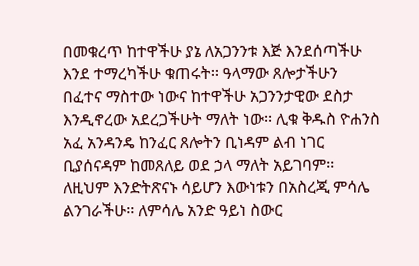በመቁረጥ ከተዋችሁ ያኔ ለአጋንንቱ እጅ እንደሰጣችሁ እንደ ተማረካችሁ ቁጠሩት፡፡ ዓላማው ጸሎታችሁን በፈተና ማስተው ነውና ከተዋችሁ አጋንንታዊው ደስታ እንዲኖረው አደረጋችሁት ማለት ነው፡፡ ሊቁ ቅዱስ ዮሐንስ አፈ አንዳንዴ ከንፈር ጸሎትን ቢነዳም ልብ ነገር ቢያሰናዳም ከመጸለይ ወደ ኃላ ማለት አይገባም፡፡ ለዚህም እንድትጽናኑ ሳይሆን እውነቱን በአስረጂ ምሳሌ ልንገራችሁ፡፡ ለምሳሌ አንድ ዓይነ ስውር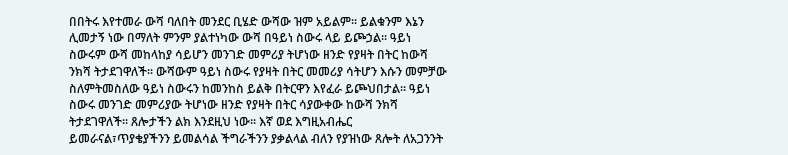በበትሩ እየተመራ ውሻ ባለበት መንደር ቢሄድ ውሻው ዝም አይልም፡፡ ይልቁንም እኔን ሊመታኝ ነው በማለት ምንም ያልተነካው ውሻ በዓይነ ስውሩ ላይ ይጮኃል፡፡ ዓይነ ስውሩም ውሻ መከላከያ ሳይሆን መንገድ መምሪያ ትሆነው ዘንድ የያዛት በትር ከውሻ ንክሻ ትታደገዋለች፡፡ ውሻውም ዓይነ ስውሩ የያዛት በትር መመሪያ ሳትሆን እሱን መምቻው ስለምትመስለው ዓይነ ስውሩን ከመንከስ ይልቅ በትርዋን እየፈራ ይጮህበታል፡፡ ዓይነ ስውሩ መንገድ መምሪያው ትሆነው ዘንድ የያዛት በትር ሳያውቀው ከውሻ ንክሻ ትታደገዋለች፡፡ ጸሎታችን ልክ እንደዚህ ነው፡፡ እኛ ወደ እግዚአብሔር ይመራናል፣ጥያቄያችንን ይመልሳል ችግራችንን ያቃልላል ብለን የያዝነው ጸሎት ለአጋንንት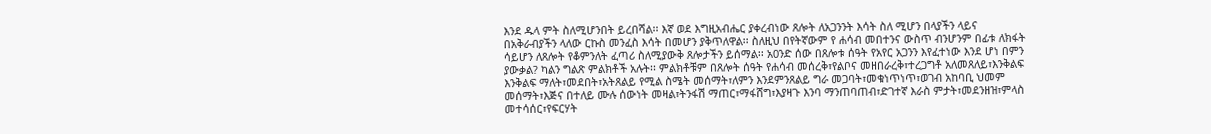እንደ ዱላ ምት ስለሚሆንበት ይረበሻል፡፡ እኛ ወደ እግዚአብሔር ያቀረብነው ጸሎት ለአጋንንት እሳት ስለ ሚሆን በላያችን ላይና በአቅራብያችን ላለው ርኩስ መንፈስ እሳት በመሆን ያቅጥለዋል፡፡ ስለዚህ በየትኛውም የ ሐሳብ መበተንና ውስጥ ብንሆንም በፊቱ ለክፋት ሳይሆን ለጸሎት የቆምንለት ፈጣሪ ስለሚያውቅ ጸሎታችን ይሰማል፡፡ አ0ንድ ሰው በጸሎቱ ሰዓት የአየር አጋንን እየፈተነው እንደ ሆነ በምን ያውቃል? ካልን ግልጽ ምልክቶች አሉት፡፡ ምልክቶቹም በጸሎት ሰዓት የሐሳብ መሰረቅ፣የልቦና መዘበራረቅ፣ተረጋግቶ አለመጸለይ፣እንቅልፍ እንቅልፍ ማለት፣መደበት፣አትጸልይ የሚል ስሜት መሰማት፣ለምን እንደምንጸልይ ግራ መጋባት፣መቁነጥነጥ፣ወገብ አከባቢ ህመም መሰማት፣እጅና በተለይ ሙሉ ሰውነት መዛል፣ትንፋሽ ማጠር፣ማፋሸግ፣እያዛጉ እንባ ማንጠባጠብ፣ድገተኛ እራስ ምታት፣መደንዘዝ፣ምላስ መተሳሰር፣የፍርሃት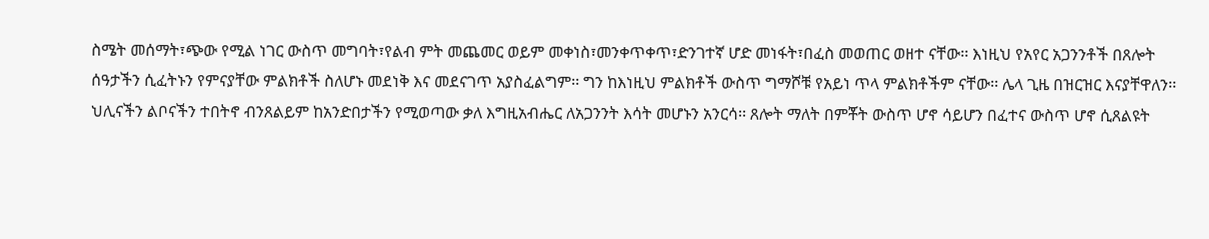ስሜት መሰማት፣ጭው የሚል ነገር ውስጥ መግባት፣የልብ ምት መጨመር ወይም መቀነስ፣መንቀጥቀጥ፣ድንገተኛ ሆድ መነፋት፣በፈስ መወጠር ወዘተ ናቸው፡፡ እነዚህ የአየር አጋንንቶች በጸሎት ሰዓታችን ሲፈትኑን የምናያቸው ምልክቶች ስለሆኑ መደነቅ እና መደናገጥ አያስፈልግም፡፡ ግን ከእነዚህ ምልክቶች ውስጥ ግማሾቹ የአይነ ጥላ ምልክቶችም ናቸው፡፡ ሌላ ጊዜ በዝርዝር እናያቸዋለን፡፡ ህሊናችን ልቦናችን ተበትኖ ብንጸልይም ከአንድበታችን የሚወጣው ቃለ እግዚአብሔር ለአጋንንት እሳት መሆኑን አንርሳ፡፡ ጸሎት ማለት በምቾት ውስጥ ሆኖ ሳይሆን በፈተና ውስጥ ሆኖ ሲጸልዩት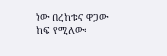ነው በረከቱና ዋጋው ከፍ የሚለው፡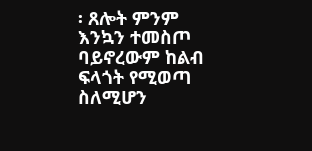፡ ጸሎት ምንም እንኳን ተመስጦ ባይኖረውም ከልብ ፍላጎት የሚወጣ ስለሚሆን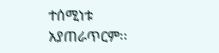ተሰሚነቱ አያጠራጥርም፡፡